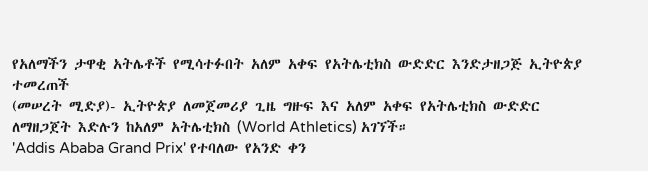የአለማችን ታዋቂ አትሌቶች የሚሳተፉበት አለም አቀፍ የአትሌቲክስ ውድድር እንድታዘጋጅ ኢትዮጵያ ተመረጠች
(መሠረት ሚድያ)- ኢትዮጵያ ለመጀመሪያ ጊዜ ግዙፍ እና አለም አቀፍ የአትሌቲክስ ውድድር ለማዘጋጀት እድሉን ከአለም አትሌቲክስ (World Athletics) አገኘች።
'Addis Ababa Grand Prix' የተባለው የአንድ ቀን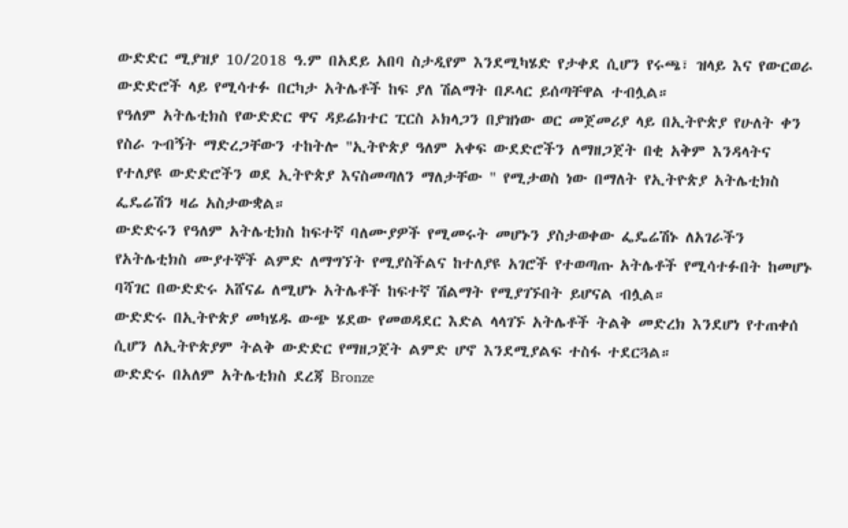ውድድር ሚያዝያ 10/2018 ዓ.ም በአደይ አበባ ስታዲየም እንደሚካሄድ የታቀደ ሲሆን የሩጫ፣ ዝላይ እና የውርወራ ውድድሮች ላይ የሚሳተፉ በርካታ አትሌቶች ከፍ ያለ ሽልማት በዶላር ይሰጣቸዋል ተብሏል።
የዓለም አትሌቲክስ የውድድር ዋና ዳይሬክተር ፒርስ ኦክላጋን በያዝነው ወር መጀመሪያ ላይ በኢትዮጵያ የሁለት ቀን የስራ ጉብኝት ማድረጋቸውን ተከትሎ "ኢትዮጵያ ዓለም አቀፍ ውደድሮችን ለማዘጋጀት በቂ አቅም እንዳላትና የተለያዩ ውድድሮችን ወደ ኢትዮጵያ እናስመጣለን ማለታቸው " የሚታወስ ነው በማለት የኢትዮጵያ አትሌቲክስ ፌዴሬሽን ዛሬ አስታውቋል።
ውድድሩን የዓለም አትሌቲክስ ከፍተኛ ባለሙያዎች የሚመሩት መሆኑን ያስታወቀው ፌዴሬሽኑ ለአገራችን የአትሌቲክስ ሙያተኞች ልምድ ለማግኘት የሚያስችልና ከተለያዩ አገሮች የተወጣጡ አትሌቶች የሚሳተፉበት ከመሆኑ ባሻገር በውድድሩ አሸናፊ ለሚሆኑ አትሌቶች ከፍተኛ ሽልማት የሚያገኙበት ይሆናል ብሏል።
ውድድሩ በኢትዮጵያ መካሄዱ ውጭ ሄደው የመወዳደር እድል ላላገኙ አትሌቶች ትልቅ መድረክ እንደሆነ የተጠቀሰ ሲሆን ለኢትዮጵያም ትልቅ ውድድር የማዘጋጀት ልምድ ሆኖ እንደሚያልፍ ተስፋ ተደርጓል።
ውድድሩ በአለም አትሌቲክስ ደረጃ Bronze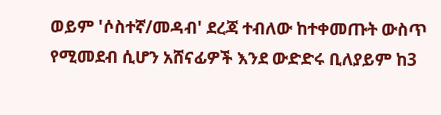ወይም 'ሶስተኛ/መዳብ' ደረጃ ተብለው ከተቀመጡት ውስጥ የሚመደብ ሲሆን አሸናፊዎች እንደ ውድድሩ ቢለያይም ከ3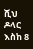ሺህ ዶላር እስከ 8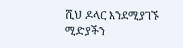ሺህ ዶላር እንደሚያገኙ ሚድያችን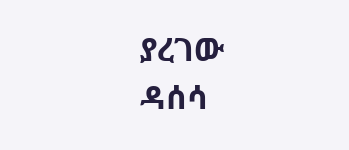ያረገው ዳሰሳ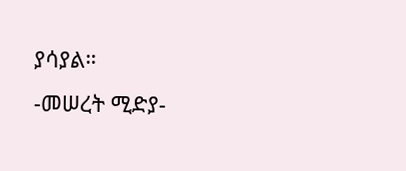ያሳያል።
-መሠረት ሚድያ-